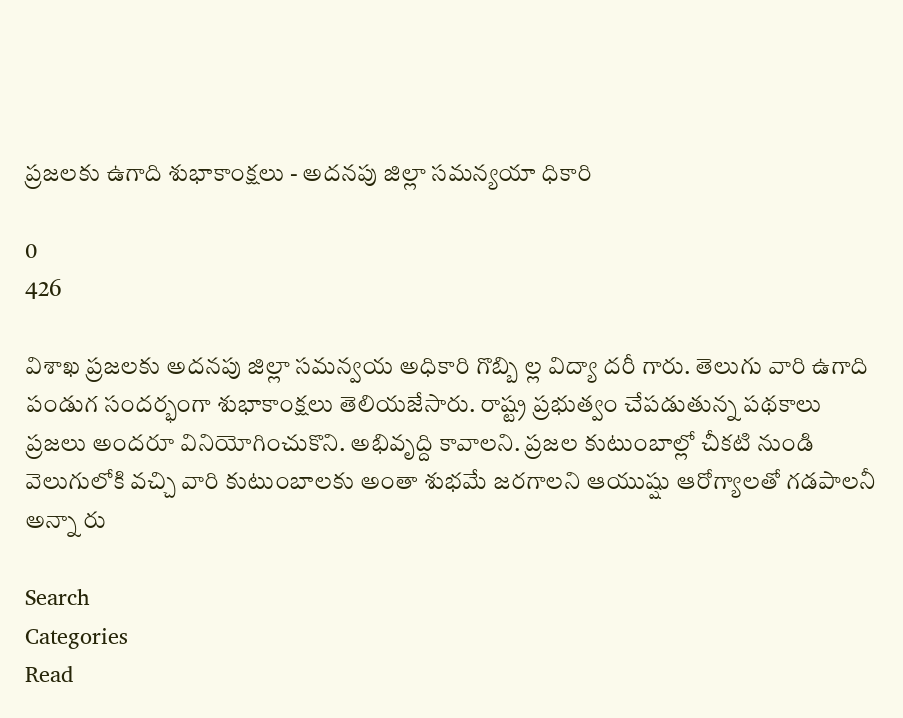ప్రజలకు ఉగాది శుభాకాంక్షలు - అదనపు జిల్లా సమన్యయా ధికారి

0
426

విశాఖ ప్రజలకు అదనపు జిల్లా సమన్వయ అధికారి గొబ్బి ల్ల విద్యా దరీ గారు. తెలుగు వారి ఉగాది పండుగ సందర్భంగా శుభాకాంక్షలు తెలియజేసారు. రాష్ట్ర ప్రభుత్వం చేపడుతున్న పథకాలు ప్రజలు అందరూ వినియోగించుకొని. అభివృద్ది కావాలని. ప్రజల కుటుంబాల్లో చీకటి నుండి వెలుగులోకి వచ్చి వారి కుటుంబాలకు అంతా శుభమే జరగాలని ఆయుష్షు ఆరోగ్యాలతో గడపాలనీ అన్నా రు

Search
Categories
Read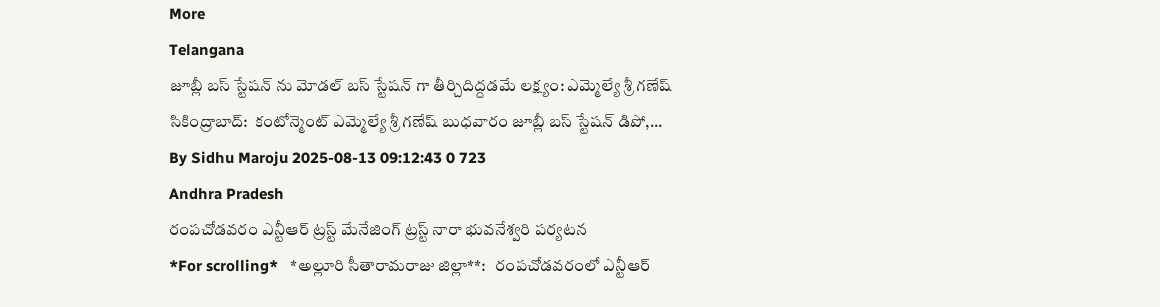More
Telangana
జూబ్లీ బస్ స్టేషన్ ను మోడల్ బస్ స్టేషన్ గా తీర్చిదిద్దడమే లక్ష్యం: ఎమ్మెల్యే శ్రీ గణేష్
సికింద్రాబాద్:  కంటోన్మెంట్ ఎమ్మెల్యే శ్రీ గణేష్ బుధవారం జూబ్లీ బస్ స్టేషన్ డిపో,...
By Sidhu Maroju 2025-08-13 09:12:43 0 723
Andhra Pradesh
రంపచోడవరం ఎన్టీఆర్ ట్రస్ట్ మేనేజింగ్ ట్రస్ట్ నారా భువనేశ్వరి పర్యటన
*For scrolling*   *అల్లూరి సీతారామరాజు జిల్లా**:   రంపచోడవరంలో ఎన్టీఆర్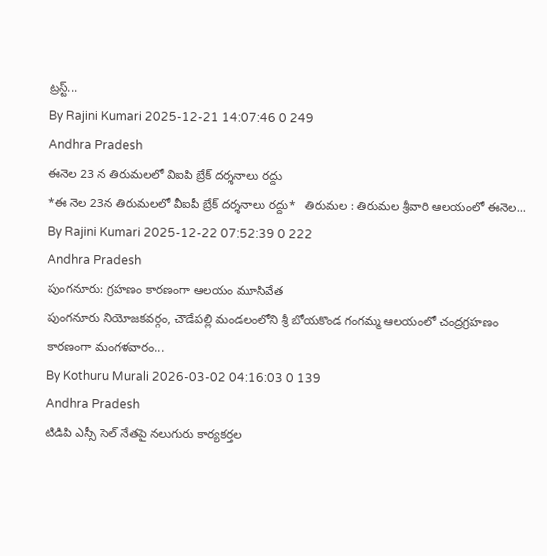ట్రస్ట్...
By Rajini Kumari 2025-12-21 14:07:46 0 249
Andhra Pradesh
ఈనెల 23 న తిరుమలలో విఐపి బ్రేక్ దర్శనాలు రద్దు
*ఈ నెల 23న తిరుమలలో వీఐపీ బ్రేక్ దర్శనాలు రద్దు*   తిరుమల : తిరుమల శ్రీవారి ఆలయంలో ఈనెల...
By Rajini Kumari 2025-12-22 07:52:39 0 222
Andhra Pradesh
పుంగనూరు: గ్రహణం కారణంగా ఆలయం మూసివేత
పుంగనూరు నియోజకవర్గం, చౌడేపల్లి మండలంలోని శ్రీ బోయకొండ గంగమ్మ ఆలయంలో చంద్రగ్రహణం కారణంగా మంగళవారం...
By Kothuru Murali 2026-03-02 04:16:03 0 139
Andhra Pradesh
టిడిపి ఎస్సీ సెల్ నేతపై నలుగురు కార్యకర్తల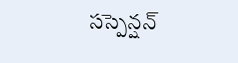సస్పెన్షన్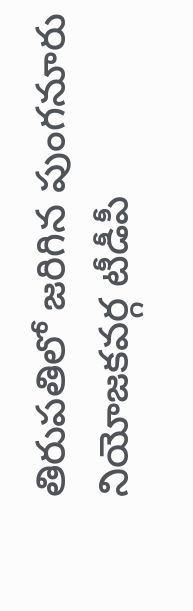తిరుపతిలో జరిగిన పుంగనూరు నియోజకవర్గ టీడీపీ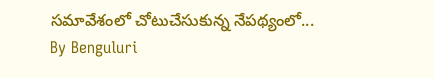సమావేశంలో చోటుచేసుకున్న నేపథ్యంలో...
By Benguluri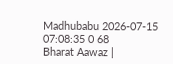Madhubabu 2026-07-15 07:08:35 0 68
Bharat Aawaz |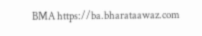BMA https://ba.bharataawaz.com